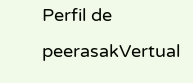Perfil de peerasakVertual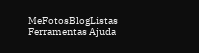MeFotosBlogListas Ferramentas Ajuda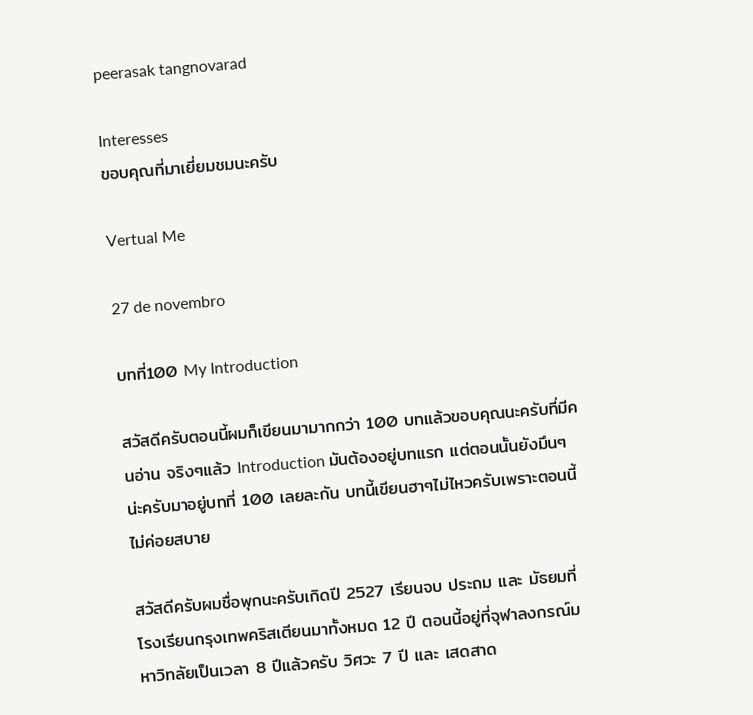peerasak tangnovarad

Interesses
ขอบคุณที่มาเยี่ยมชมนะครับ

Vertual Me

27 de novembro

บทที่100 My Introduction

สวัสดีครับตอนนี้ผมก็เขียนมามากกว่า 100 บทแล้วขอบคุณนะครับที่มีคนอ่าน จริงๆแล้ว Introduction มันต้องอยู่บทแรก แต่ตอนนั้นยังมึนๆน่ะครับมาอยู่บทที่ 100 เลยละกัน บทนี้เขียนฮาๆไม่ไหวครับเพราะตอนนี้ไม่ค่อยสบาย

สวัสดีครับผมชื่อพุกนะครับเกิดปี 2527 เรียนจบ ประถม และ มัธยมที่ โรงเรียนกรุงเทพคริสเตียนมาทั้งหมด 12 ปี ตอนนี้อยู่ที่จุฬาลงกรณ์มหาวิทลัยเป็นเวลา 8 ปีแล้วครับ วิศวะ 7 ปี และ เสดสาด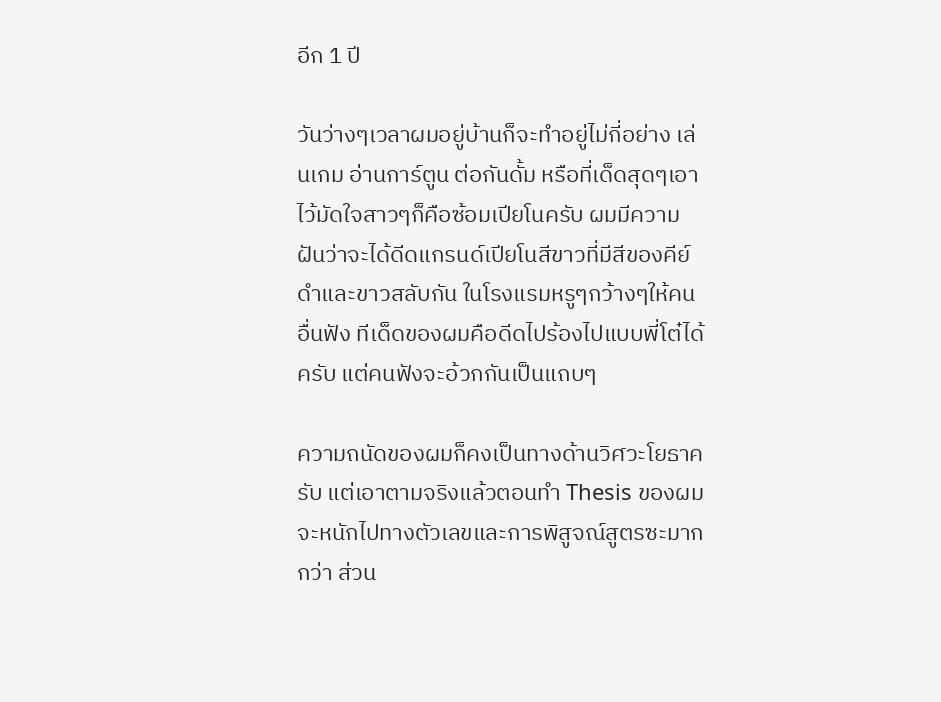อีก 1 ปี

วันว่างๆเวลาผมอยู่บ้านก็จะทำอยู่ไม่กี่อย่าง เล่นเกม อ่านการ์ตูน ต่อกันดั้ม หรือที่เด็ดสุดๆเอาไว้มัดใจสาวๆก็คือซ้อมเปียโนครับ ผมมีความฝันว่าจะได้ดีดแกรนด์เปียโนสีขาวที่มีสีของคีย์ดำและขาวสลับกัน ในโรงแรมหรูๆกว้างๆให้คนอื่นฟัง ทีเด็ดของผมคือดีดไปร้องไปแบบพี่โต๋ได้ครับ แต่คนฟังจะอ้วกกันเป็นแถบๆ

ความถนัดของผมก็คงเป็นทางด้านวิศวะโยธาครับ แต่เอาตามจริงแล้วตอนทำ Thesis ของผมจะหนักไปทางตัวเลขและการพิสูจณ์สูตรซะมากกว่า ส่วน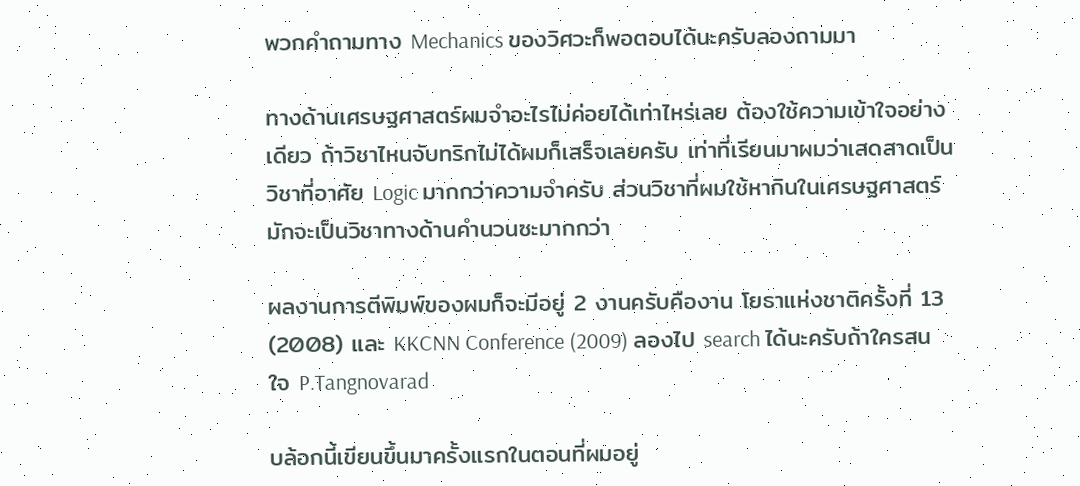พวกคำถามทาง Mechanics ของวิศวะก็พอตอบได้นะครับลองถามมา

ทางด้านเศรษฐศาสตร์ผมจำอะไรไม่ค่อยได้เท่าไหร่เลย ต้องใช้ความเข้าใจอย่างเดียว ถ้าวิชาไหนจับทริกไม่ได้ผมก็เสร็จเลยครับ เท่าที่เรียนมาผมว่าเสดสาดเป็นวิชาที่อาศัย Logic มากกว่าความจำครับ ส่วนวิชาที่ผมใช้หากินในเศรษฐศาสตร์มักจะเป็นวิชาทางด้านคำนวนซะมากกว่า

ผลงานการตีพิมพ์ของผมก็จะมีอยู่ 2 งานครับคืองาน โยธาแห่งชาติครั้งที่ 13 (2008) และ KKCNN Conference (2009) ลองไป search ได้นะครับถ้าใครสนใจ P.Tangnovarad

บล้อกนี้เขียนขึ้นมาครั้งแรกในตอนที่ผมอยู่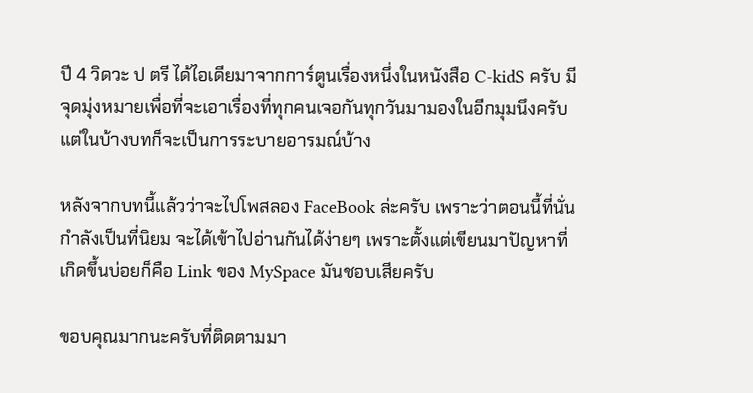ปี 4 วิดวะ ป ตรี ได้ไอเดียมาจากการ์ตูนเรื่องหนึ่งในหนังสือ C-kidS ครับ มีจุดมุ่งหมายเพื่อที่จะเอาเรื่องที่ทุกคนเจอกันทุกวันมามองในอีกมุมนึงครับ แต่ในบ้างบทก็จะเป็นการระบายอารมณ์บ้าง

หลังจากบทนี้แล้วว่าจะไปโพสลอง FaceBook ล่ะครับ เพราะว่าตอนนี้ที่นั่นกำลังเป็นที่นิยม จะได้เข้าไปอ่านกันได้ง่ายๆ เพราะตั้งแต่เขียนมาปัญหาที่เกิดขึ้นบ่อยก็คือ Link ของ MySpace มันชอบเสียครับ

ขอบคุณมากนะครับที่ติดตามมา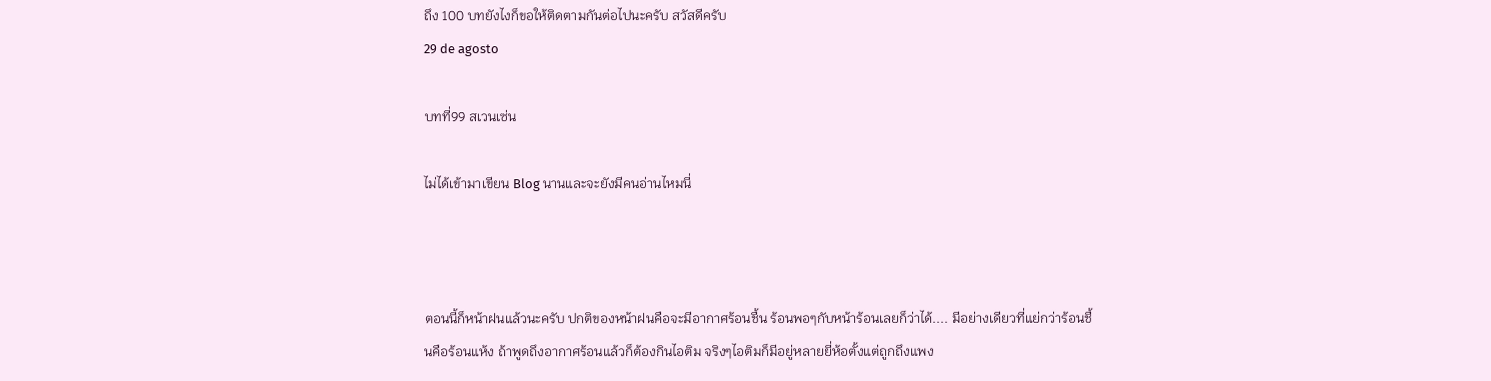ถึง 100 บทยังไงก็ขอให้ติดตามกันต่อไปนะครับ สวัสดีครับ
29 de agosto

บทที่99 สเวนเซ่น

ไม่ได้เข้ามาเขียน Blog นานและจะยังมีคนอ่านไหมนี่



ตอนนี้ก็หน้าฝนแล้วนะครับ ปกติของหน้าฝนคือจะมีอากาศร้อนชื้น ร้อนพอๆกับหน้าร้อนเลยก็ว่าได้.... มีอย่างเดียวที่แย่กว่าร้อนชื้นคือร้อนแห้ง ถ้าพูดถึงอากาศร้อนแล้วก็ต้องกินไอติม จริงๆไอติมก็มีอยู่หลายยี่ห้อตั้งแต่ถูกถึงแพง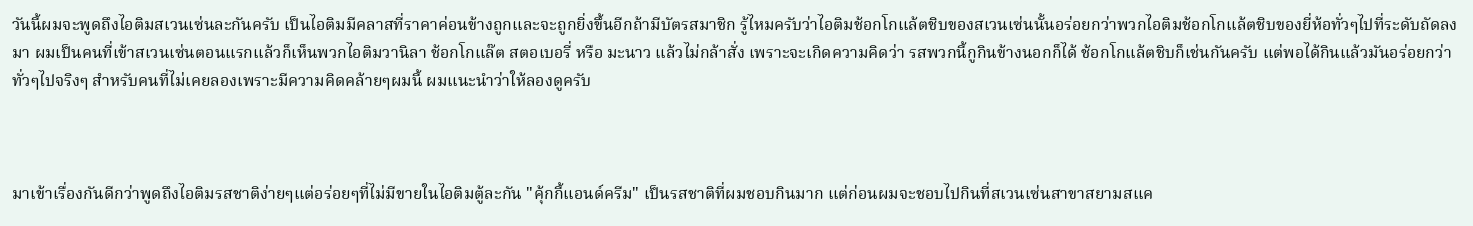วันนี้ผมจะพูดถึงไอติมสเวนเซ่นละกันครับ เป็นไอติมมีคลาสที่ราคาค่อนข้างถูกและจะถูกยิ่งขึ้นอีกถ้ามีบัตรสมาชิก รู้ไหมครับว่าไอติมช้อกโกแล้ตชิบของสเวนเซ่นนั้นอร่อยกว่าพวกไอติมช้อกโกแล้ตชิบของยี่ห้อทั่วๆไปที่ระดับถัดลงมา ผมเป็นคนที่เข้าสเวนเซ่นตอนแรกแล้วก็เห็นพวกไอติมวานิลา ช้อกโกแล๊ต สตอเบอรี่ หรือ มะนาว แล้วไม่กล้าสั่ง เพราะจะเกิดความคิดว่า รสพวกนี้กูกินข้างนอกก็ได้ ช้อกโกแล้ตชิบก็เช่นกันครับ แต่พอได้กินแล้วมันอร่อยกว่าทั่วๆไปจริงๆ สำหรับคนที่ไม่เคยลองเพราะมีความคิดคล้ายๆผมนี้ ผมแนะนำว่าให้ลองดูครับ



มาเข้าเรื่องกันดีกว่าพูดถึงไอติมรสชาติง่ายๆแต่อร่อยๆที่ไม่มีขายในไอติมตู้ละกัน "คุ้กกี้แอนด์ครีม" เป็นรสชาติที่ผมชอบกินมาก แต่ก่อนผมจะชอบไปกินที่สเวนเซ่นสาขาสยามสแค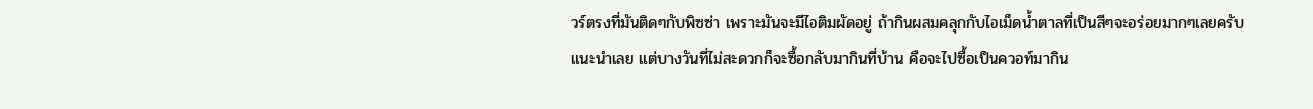วร์ตรงที่มันติดๆกับพิซซ่า เพราะมันจะมีไอติมผัดอยู่ ถ้ากินผสมคลุกกับไอเม็ดน้ำตาลที่เป็นสีๆจะอร่อยมากๆเลยครับแนะนำเลย แต่บางวันที่ไม่สะดวกก็จะซื้อกลับมากินที่บ้าน คือจะไปซื้อเป็นควอท์มากิน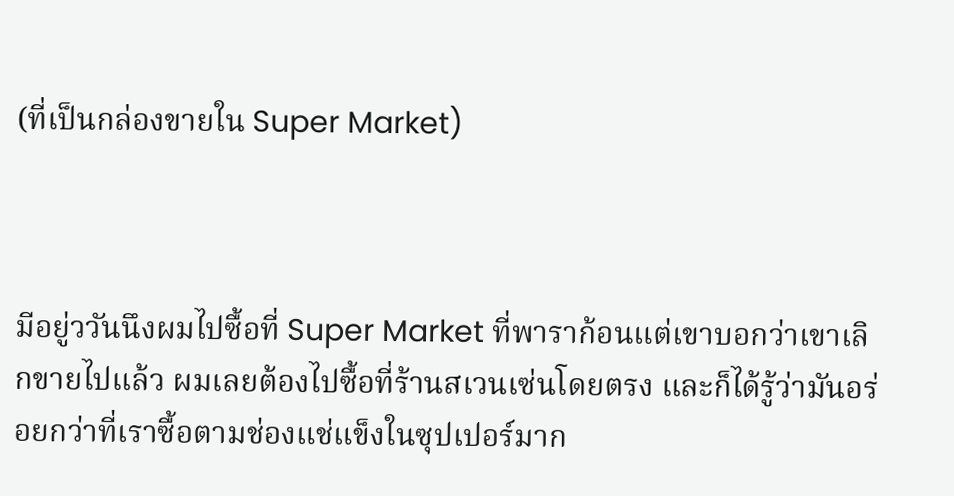(ที่เป็นกล่องขายใน Super Market)



มีอยู่ววันนึงผมไปซื้อที่ Super Market ที่พาราก้อนแต่เขาบอกว่าเขาเลิกขายไปแล้ว ผมเลยต้องไปซื้อที่ร้านสเวนเซ่นโดยตรง และก็ได้รู้ว่ามันอร่อยกว่าที่เราซื้อตามช่องแช่แข็งในซุปเปอร์มาก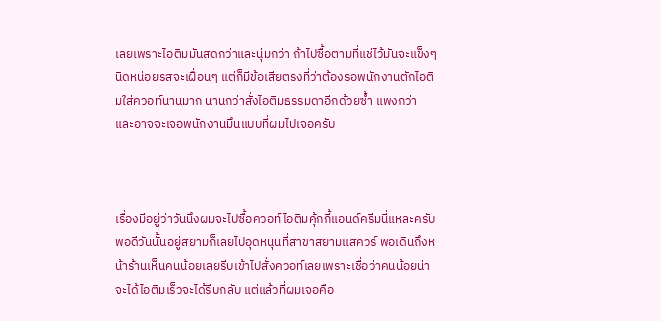เลยเพราะไอติมมันสดกว่าและนุ่มกว่า ถ้าไปซื้อตามที่แช่ไว้มันจะแข็งๆนิดหน่อยรสจะเฝื่อนๆ แต่ก็มีข้อเสียตรงที่ว่าต้องรอพนักงานตักไอติมใส่ควอท์นานมาก นานกว่าสั่งไอติมธรรมดาอีกด้วยซ้ำ แพงกว่า และอาจจะเจอพนักงานมึนแบบที่ผมไปเจอครับ



เรื่องมีอยู่ว่าวันนึงผมจะไปซื้อควอท์ไอติมคุ้กกี้แอนด์ครีมนี่แหละครับ พอดีวันนั้นอยู่สยามก็เลยไปอุดหนุนที่สาขาสยามแสควร์ พอเดินถึงหน้าร้านเห็นคนน้อยเลยรีบเข้าไปสั่งควอท์เลยเพราะเชื่อว่าคนน้อยน่าจะได้ไอติมเร็วจะได้รีบกลับ แต่แล้วที่ผมเจอคือ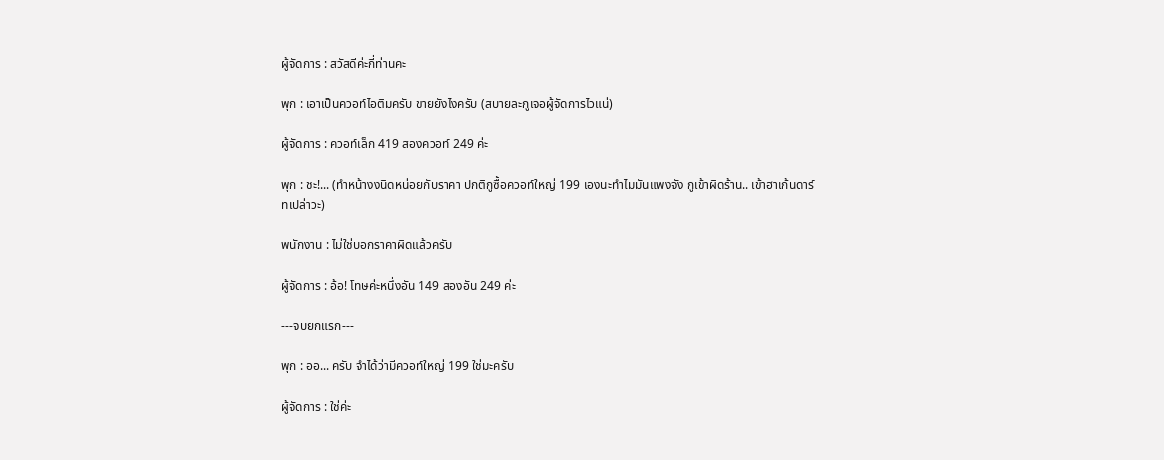ผู้จัดการ : สวัสดีค่ะกี่ท่านคะ

พุก : เอาเป็นควอท์ไอติมครับ ขายยังไงครับ (สบายละกูเจอผู้จัดการไวแน่)

ผู้จัดการ : ควอท์เล็ก 419 สองควอท์ 249 ค่ะ

พุก : ชะ!... (ทำหน้างงนิดหน่อยกับราคา ปกติกูซื้อควอท์ใหญ่ 199 เองนะทำไมมันแพงจัง กูเข้าผิดร้าน.. เข้าฮาเก้นดาร์ทเปล่าวะ)

พนักงาน : ไม่ใช่บอกราคาผิดแล้วครับ

ผู้จัดการ : อ้อ! โทษค่ะหนึ่งอัน 149 สองอัน 249 ค่ะ

---จบยกแรก---

พุก : ออ... ครับ จำได้ว่ามีควอท์ใหญ่ 199 ใช่มะครับ

ผู้จัดการ : ใช่ค่ะ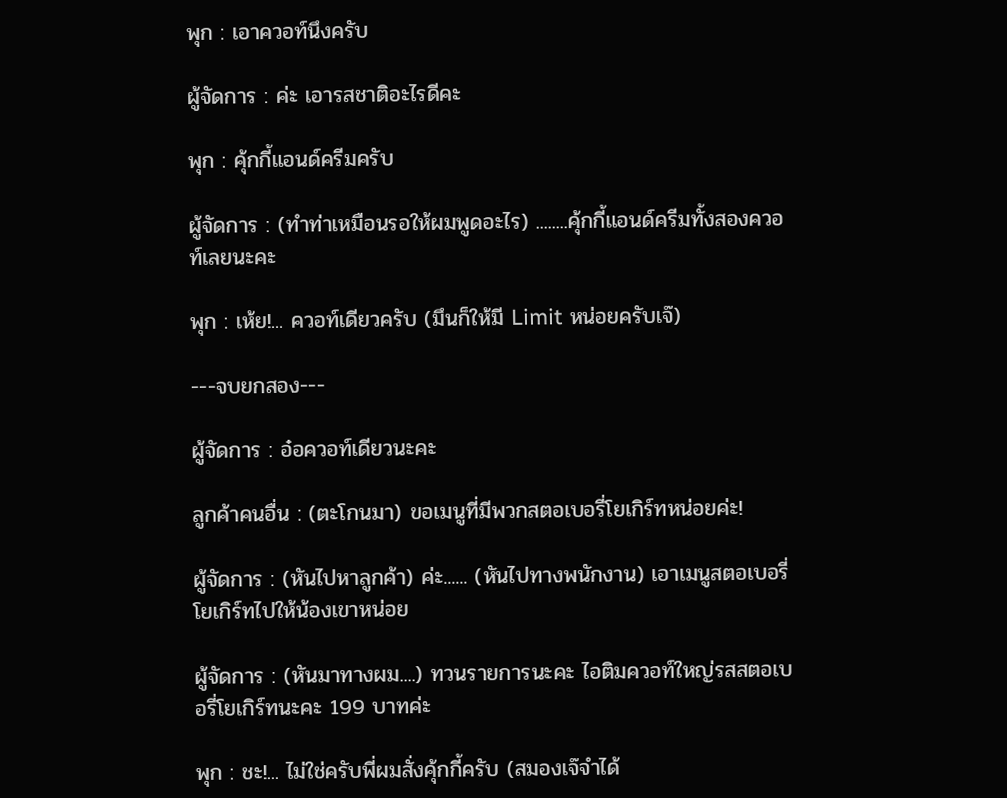พุก : เอาควอท์นึงครับ

ผู้จัดการ : ค่ะ เอารสชาติอะไรดีคะ

พุก : คุ้กกี้แอนด์ครีมครับ

ผู้จัดการ : (ทำท่าเหมือนรอให้ผมพูดอะไร) ........คุ้กกี้แอนด์ครีมทั้งสองควอท์เลยนะคะ

พุก : เห้ย!... ควอท์เดียวครับ (มึนก็ให้มี Limit หน่อยครับเจ๊)

---จบยกสอง---

ผู้จัดการ : อ๋อควอท์เดียวนะคะ

ลูกค้าคนอื่น : (ตะโกนมา) ขอเมนูที่มีพวกสตอเบอรี่โยเกิร์ทหน่อยค่ะ!

ผู้จัดการ : (หันไปหาลูกค้า) ค่ะ...... (หันไปทางพนักงาน) เอาเมนูสตอเบอรี่โยเกิร์ทไปให้น้องเขาหน่อย

ผู้จัดการ : (หันมาทางผม....) ทวนรายการนะคะ ไอติมควอท์ใหญ่รสสตอเบอรี่โยเกิร์ทนะคะ 199 บาทค่ะ

พุก : ชะ!... ไม่ใช่ครับพี่ผมสั่งคุ้กกี้ครับ (สมองเจ๊จำได้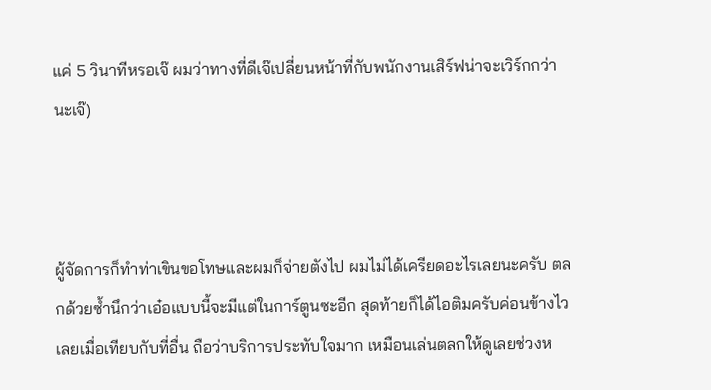แค่ 5 วินาทีหรอเจ๊ ผมว่าทางที่ดีเจ๊เปลี่ยนหน้าที่กับพนักงานเสิร์ฟน่าจะเวิร์กกว่านะเจ๊)



ผู้จัดการก็ทำท่าเขินขอโทษและผมก็จ่ายตังไป ผมไม่ได้เครียดอะไรเลยนะครับ ตลกด้วยซ้ำนึกว่าเอ๋อแบบนี้จะมีแต่ในการ์ตูนซะอีก สุดท้ายก็ได้ไอติมครับค่อนข้างไวเลยเมื่อเทียบกับที่อื่น ถือว่าบริการประทับใจมาก เหมือนเล่นตลกให้ดูเลยช่วงห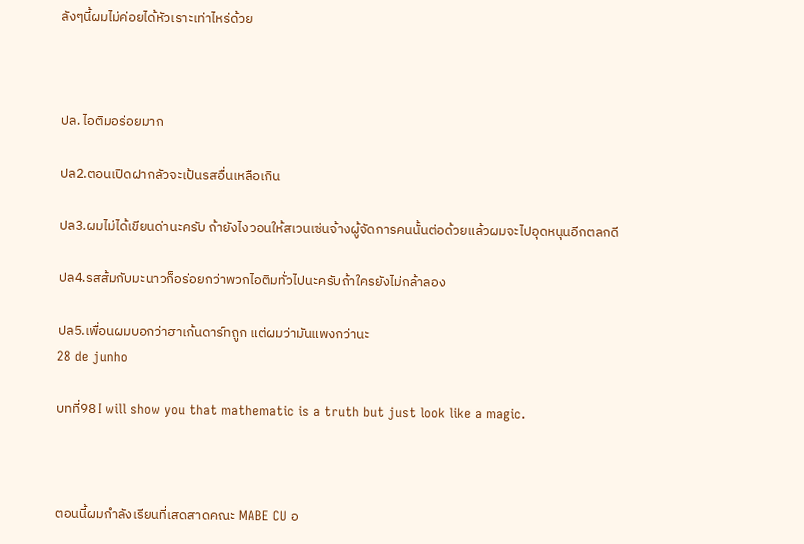ลังๆนี้ผมไม่ค่อยได้หัวเราะเท่าไหร่ด้วย



ปล. ไอติมอร่อยมาก

ปล2.ตอนเปิดฝากลัวจะเป้นรสอื่นเหลือเกิน

ปล3.ผมไม่ได้เขียนด่านะครับ ถ้ายังไงวอนให้สเวนเซ่นจ้างผู้จัดการคนนั้นต่อด้วยแล้วผมจะไปอุดหนุนอีกตลกดี

ปล4.รสส้มกับมะนาวก็อร่อยกว่าพวกไอติมทั่วไปนะครับถ้าใครยังไม่กล้าลอง

ปล5.เพื่อนผมบอกว่าฮาเก้นดาร์ทถูก แต่ผมว่ามันแพงกว่านะ
28 de junho

บทที่98 I will show you that mathematic is a truth but just look like a magic.



ตอนนี้ผมกำลังเรียนที่เสดสาดคณะ MABE CU อ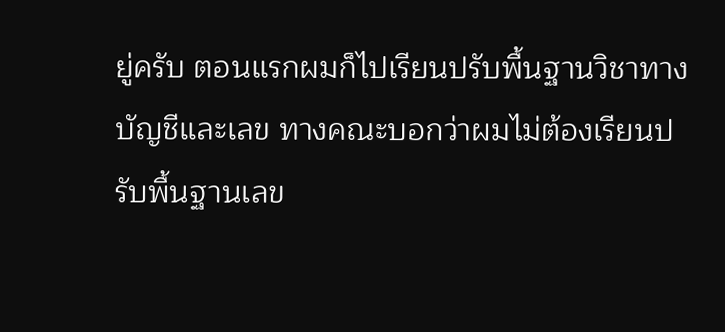ยู่ครับ ตอนแรกผมก็ไปเรียนปรับพื้นฐานวิชาทางบัญชีและเลข ทางคณะบอกว่าผมไม่ต้องเรียนปรับพื้นฐานเลข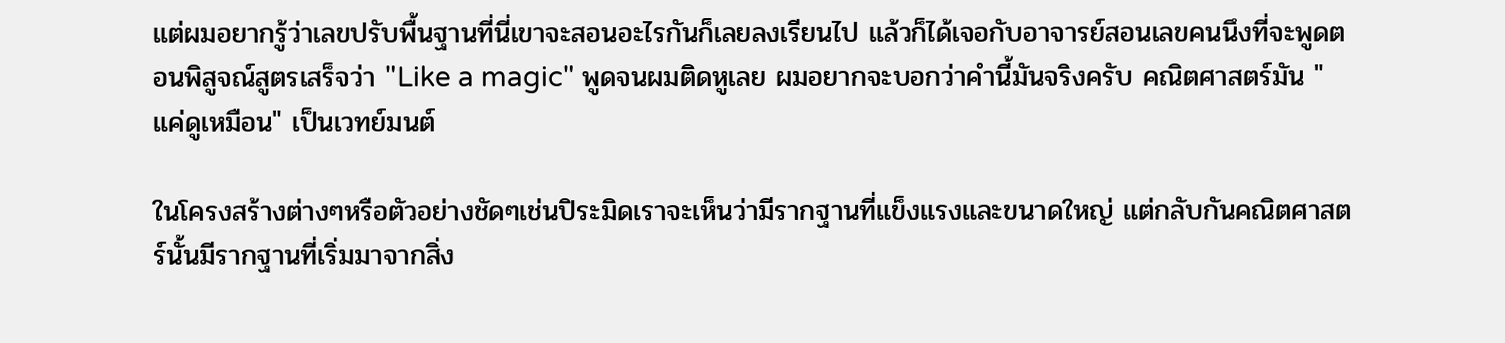แต่ผมอยากรู้ว่าเลขปรับพื้นฐานที่นี่เขาจะสอนอะไรกันก็เลยลงเรียนไป แล้วก็ได้เจอกับอาจารย์สอนเลขคนนึงที่จะพูดตอนพิสูจณ์สูตรเสร็จว่า "Like a magic" พูดจนผมติดหูเลย ผมอยากจะบอกว่าคำนี้มันจริงครับ คณิตศาสตร์มัน "แค่ดูเหมือน" เป็นเวทย์มนต์

ในโครงสร้างต่างๆหรือตัวอย่างชัดๆเช่นปิระมิดเราจะเห็นว่ามีรากฐานที่แข็งแรงและขนาดใหญ่ แต่กลับกันคณิตศาสตร์นั้นมีรากฐานที่เริ่มมาจากสิ่ง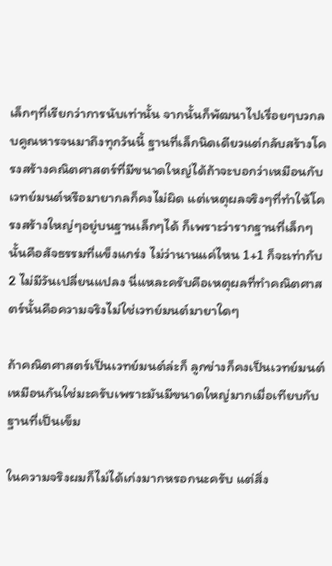เล็กๆที่เรียกว่าการนับเท่านั้น จากนั้นก็พัฒนาไปเรื่อยๆบวกลบคูณหารจนมาถึงทุกวันนี้ ฐานที่เล็กนิดเดียวแต่กลับสร้างโครงสร้างคณิตศาสตร์ที่มีขนาดใหญ่ได้ถ้าจะบอกว่าเหมือนกับเวทย์มนต์หรือมายากลก็คงไม่ผิด แต่เหตุผลจริงๆที่ทำให้โครงสร้างใหญ่ๆอยู่บนฐานเล็กๆได้ ก็เพราะว่ารากฐานที่เล็กๆนั้นคือสัจธรรมที่แข็งแกร่ง ไม่ว่านานแค่ไหน 1+1 ก็จะเท่ากับ 2 ไม่มีวันเปลี่ยนแปลง นี่แหละครับคือเหตุผลที่ทำคณิตศาสตร์นั้นคือความจริงไม่ใช่เวทย์มนต์มายาใดๆ

ถ้าคณิตศาสตร์เป็นเวทย์มนต์ล่ะก็ ลูกข่างก็คงเป็นเวทย์มนต์เหมือนกันใช่มะครับเพราะมันมีขนาดใหญ่มากเมื่อเทียบกับฐานที่เป็นเข็ม

ในความจริงผมก็ไม่ได้เก่งมากหรอกนะครับ แต่สิ่ง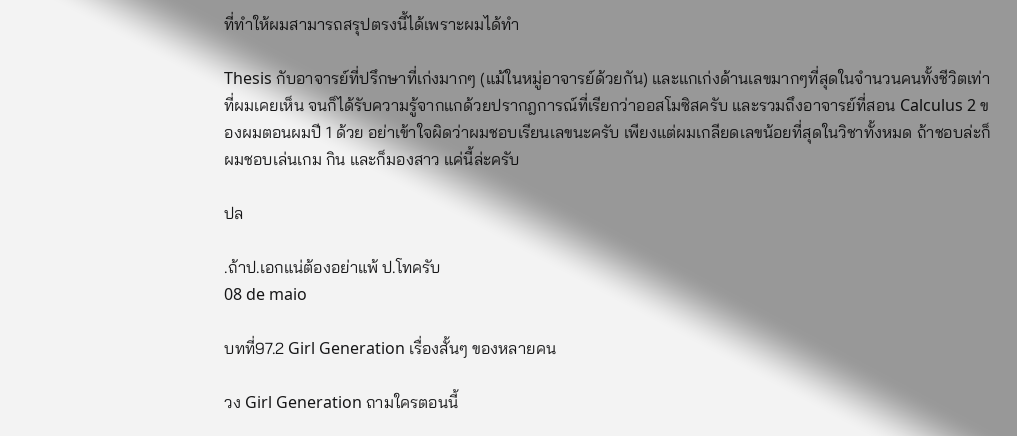ที่ทำให้ผมสามารถสรุปตรงนี้ได้เพราะผมได้ทำ

Thesis กับอาจารย์ที่ปรึกษาที่เก่งมากๆ (แม้ในหมู่อาจารย์ด้วยกัน) และแกเก่งด้านเลขมากๆที่สุดในจำนวนคนทั้งชีวิตเท่าที่ผมเคยเห็น จนก็ได้รับความรู้จากแกด้วยปรากฎการณ์ที่เรียกว่าออสโมซิสครับ และรวมถึงอาจารย์ที่สอน Calculus 2 ของผมตอนผมปี 1 ด้วย อย่าเข้าใจผิดว่าผมชอบเรียนเลขนะครับ เพียงแต่ผมเกลียดเลขน้อยที่สุดในวิชาทั้งหมด ถ้าชอบล่ะก็ผมชอบเล่นเกม กิน และก็มองสาว แค่นี้ล่ะครับ

ปล

.ถ้าป.เอกแน่ต้องอย่าแพ้ ป.โทครับ
08 de maio

บทที่97.2 Girl Generation เรื่องสั้นๆ ของหลายคน

วง Girl Generation ถามใครตอนนี้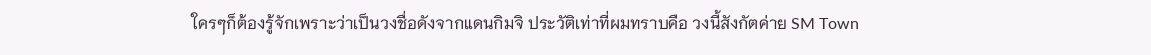ใครๆก็ต้องรู้จักเพราะว่าเป็นวงชื่อดังจากแดนกิมจิ ประวัติเท่าที่ผมทราบคือ วงนี้สังกัตค่าย SM Town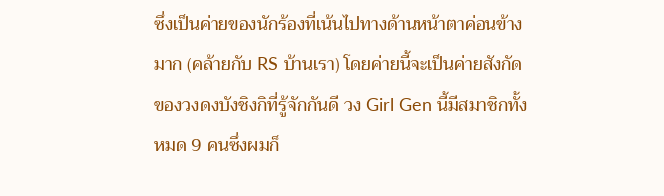ซึ่งเป็นค่ายของนักร้องที่เน้นไปทางด้านหน้าตาค่อนข้างมาก (คล้ายกับ RS บ้านเรา) โดยค่ายนี้จะเป็นค่ายสังกัดของวงดงบังชิงกิที่รู้จักกันดี วง Girl Gen นี้มีสมาชิกทั้งหมด 9 คนซึ่งผมก็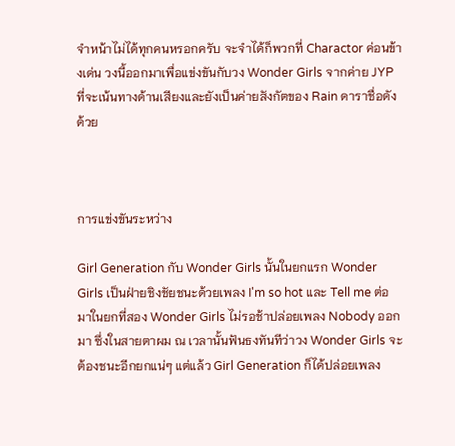จำหน้าไม่ได้ทุกคนหรอกครับ จะจำได้ก็พวกที่ Charactor ค่อนข้างเด่น วงนี้ออกมาเพื่อแข่งขันกับวง Wonder Girls จากค่าย JYP ที่จะเน้นทางด้านเสียงและยังเป็นค่ายสังกัตของ Rain ดาราชื่อดังด้วย



การแข่งขันระหว่าง

Girl Generation กับ Wonder Girls นั้นในยกแรก Wonder Girls เป็นฝ่ายชิงชัยชนะด้วยเพลง I'm so hot และ Tell me ต่อมาในยกที่สอง Wonder Girls ไม่รอช้าปล่อยเพลง Nobody ออกมา ซึ่งในสายตาผม ณ เวลานั้นฟันธงทันทีว่าวง Wonder Girls จะต้องชนะอีกยกแน่ๆ แต่แล้ว Girl Generation ก็ได้ปล่อยเพลง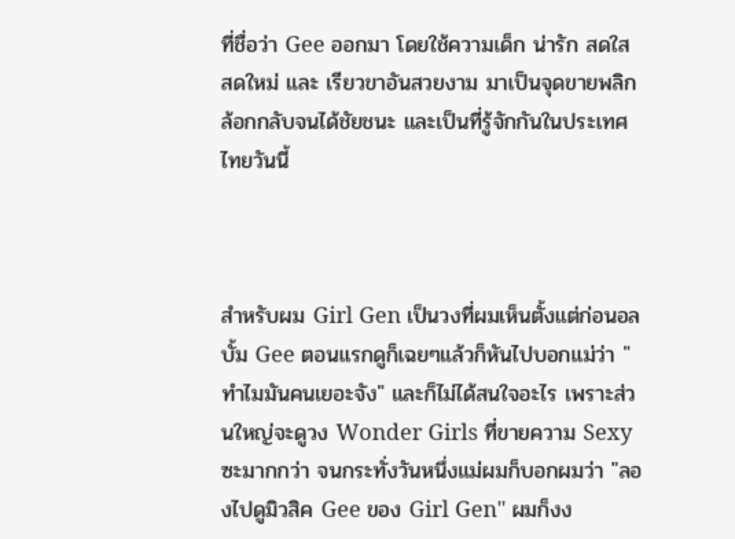ที่ชื่อว่า Gee ออกมา โดยใช้ความเด็ก น่ารัก สดใส สดใหม่ และ เรียวขาอันสวยงาม มาเป็นจุดขายพลิกล้อกกลับจนได้ชัยชนะ และเป็นที่รู้จักกันในประเทศไทยวันนี้



สำหรับผม Girl Gen เป็นวงที่ผมเห็นตั้งแต่ก่อนอลบั้ม Gee ตอนแรกดูก็เฉยๆแล้วก็หันไปบอกแม่ว่า "ทำไมมันคนเยอะจัง" และก็ไม่ได้สนใจอะไร เพราะส่วนใหญ่จะดูวง Wonder Girls ที่ขายความ Sexy ซะมากกว่า จนกระทั่งวันหนึ่งแม่ผมก็บอกผมว่า "ลองไปดูมิวสิค Gee ของ Girl Gen" ผมก็งง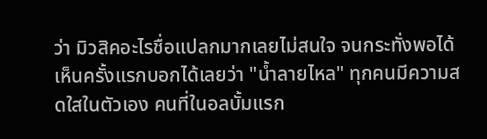ว่า มิวสิคอะไรชื่อแปลกมากเลยไม่สนใจ จนกระทั่งพอได้เห็นครั้งแรกบอกได้เลยว่า "น้ำลายไหล" ทุกคนมีความสดใสในตัวเอง คนที่ในอลบั้มแรก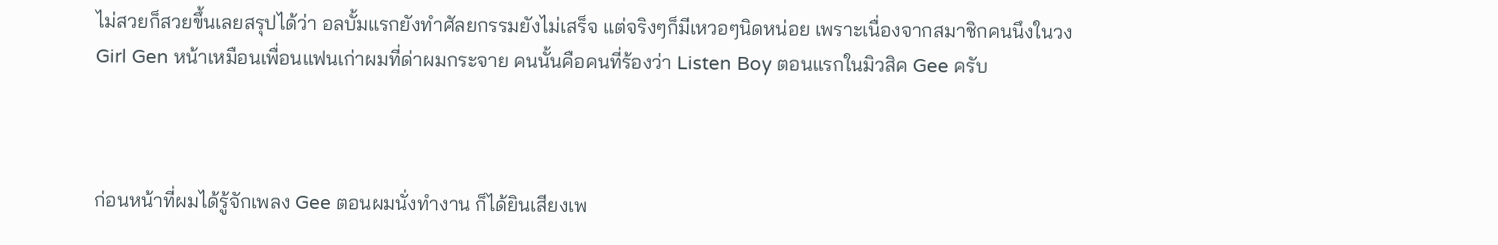ไม่สวยก็สวยขึ้นเลยสรุปได้ว่า อลบั้มแรกยังทำศัลยกรรมยังไม่เสร็จ แต่จริงๆก็มีเหวอๆนิดหน่อย เพราะเนื่องจากสมาชิกคนนึงในวง Girl Gen หน้าเหมือนเพื่อนแฟนเก่าผมที่ด่าผมกระจาย คนนั้นคือคนที่ร้องว่า Listen Boy ตอนแรกในมิวสิค Gee ครับ



ก่อนหน้าที่ผมได้รู้จักเพลง Gee ตอนผมนั่งทำงาน ก็ได้ยินเสียงเพ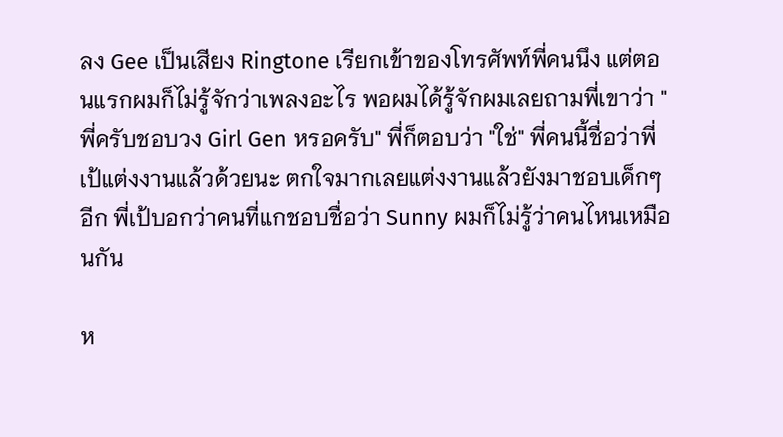ลง Gee เป็นเสียง Ringtone เรียกเข้าของโทรศัพท์พี่คนนึง แต่ตอนแรกผมก็ไม่รู้จักว่าเพลงอะไร พอผมได้รู้จักผมเลยถามพี่เขาว่า "พี่ครับชอบวง Girl Gen หรอครับ" พี่ก็ตอบว่า "ใช่" พี่คนนี้ชื่อว่าพี่เป้แต่งงานแล้วด้วยนะ ตกใจมากเลยแต่งงานแล้วยังมาชอบเด็กๆอีก พี่เป้บอกว่าคนที่แกชอบชื่อว่า Sunny ผมก็ไม่รู้ว่าคนไหนเหมือนกัน

ห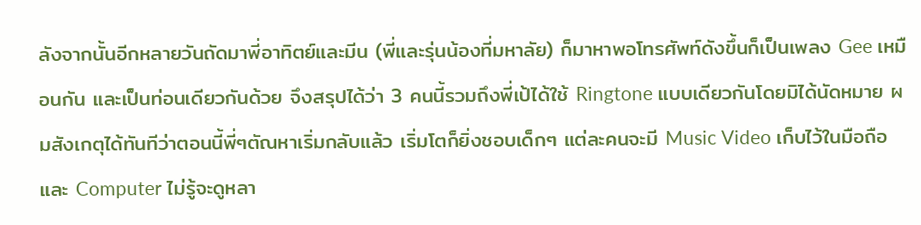ลังจากนั้นอีกหลายวันถัดมาพี่อาทิตย์และมีน (พี่และรุ่นน้องที่มหาลัย) ก็มาหาพอโทรศัพท์ดังขึ้นก็เป็นเพลง Gee เหมือนกัน และเป็นท่อนเดียวกันด้วย จึงสรุปได้ว่า 3 คนนี้รวมถึงพี่เป้ได้ใช้ Ringtone แบบเดียวกันโดยมิได้นัดหมาย ผมสังเกตุได้ทันทีว่าตอนนี้พี่ๆตัณหาเริ่มกลับแล้ว เริ่มโตก็ยิ่งชอบเด็กๆ แต่ละคนจะมี Music Video เก็บไว้ในมือถือและ Computer ไม่รู้จะดูหลา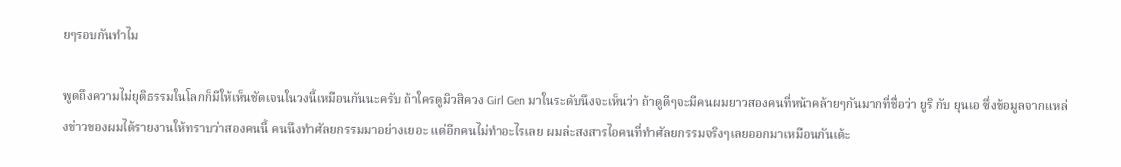ยๆรอบกันทำไม

พูดถึงความไม่ยุติธรรมในโลกก็มีให้เห็นชัดเจนในวงนี้เหมือนกันนะครับ ถ้าใครดูมิวสิควง Girl Gen มาในระดับนึงจะเห็นว่า ถ้าดูดีๆจะมีคนผมยาวสองคนที่หน้าคล้ายๆกันมากที่ชื่อว่า ยูริ กับ ยุนเอ ซึ่งข้อมูลจากแหล่งข่าวของผมได้รายงานให้ทราบว่าสองคนนี้ คนนึงทำศัลยกรรมมาอย่างเยอะ แต่อีกคนไม่ทำอะไรเลย ผมล่ะสงสารไอคนที่ทำศัลยกรรมจริงๆเลยออกมาเหมือนกันเด้ะ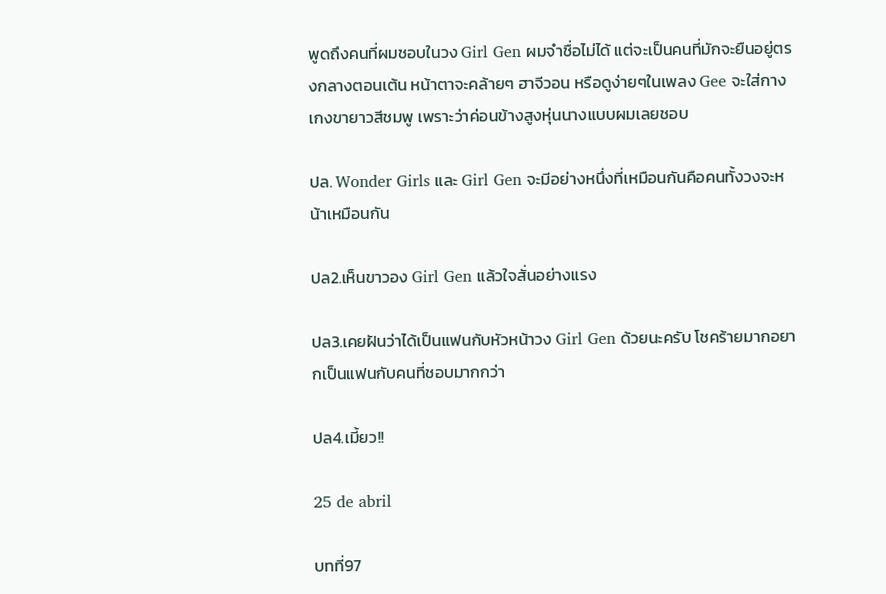พูดถึงคนที่ผมชอบในวง Girl Gen ผมจำชื่อไม่ได้ แต่จะเป็นคนที่มักจะยืนอยู่ตรงกลางตอนเต้น หน้าตาจะคล้ายๆ ฮาจีวอน หรือดูง่ายๆในเพลง Gee จะใส่กางเกงขายาวสีชมพู เพราะว่าค่อนข้างสูงหุ่นนางแบบผมเลยชอบ

ปล. Wonder Girls และ Girl Gen จะมีอย่างหนึ่งที่เหมือนกันคือคนทั้งวงจะหน้าเหมือนกัน

ปล2.เห็นขาวอง Girl Gen แล้วใจสั่นอย่างแรง

ปล3.เคยฝันว่าได้เป็นแฟนกับหัวหน้าวง Girl Gen ด้วยนะครับ โชคร้ายมากอยากเป็นแฟนกับคนที่ชอบมากกว่า

ปล4.เมี้ยว!!

25 de abril

บทที่97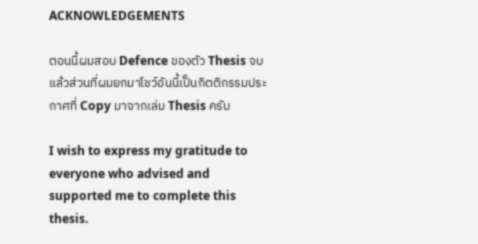ACKNOWLEDGEMENTS

ตอนนี้ผมสอบ Defence ของตัว Thesis จบแล้วส่วนที่ผมยกมาโชว์อันนี้เป็นกิตติกรรมประกาศที่ Copy มาจากเล่ม Thesis ครับ

I wish to express my gratitude to everyone who advised and supported me to complete this thesis.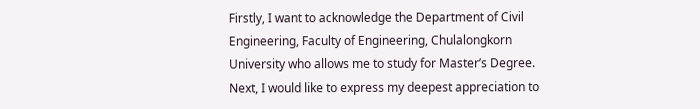Firstly, I want to acknowledge the Department of Civil Engineering, Faculty of Engineering, Chulalongkorn University who allows me to study for Master’s Degree. Next, I would like to express my deepest appreciation to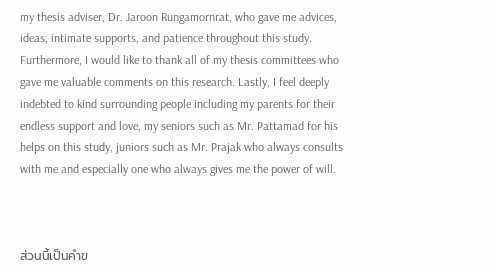my thesis adviser, Dr. Jaroon Rungamornrat, who gave me advices, ideas, intimate supports, and patience throughout this study. Furthermore, I would like to thank all of my thesis committees who gave me valuable comments on this research. Lastly, I feel deeply indebted to kind surrounding people including my parents for their endless support and love, my seniors such as Mr. Pattamad for his helps on this study, juniors such as Mr. Prajak who always consults with me and especially one who always gives me the power of will.



ส่วนนี้เป็นคำข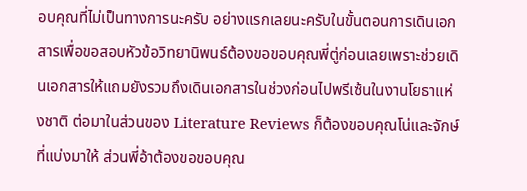อบคุณที่ไม่เป็นทางการนะครับ อย่างแรกเลยนะครับในขั้นตอนการเดินเอกสารเพื่อขอสอบหัวข้อวิทยานิพนธ์ต้องขอขอบคุณพี่ตู่ก่อนเลยเพราะช่วยเดินเอกสารให้แถมยังรวมถึงเดินเอกสารในช่วงก่อนไปพรีเซ้นในงานโยธาแห่งชาติ ต่อมาในส่วนของ Literature Reviews ก็ต้องขอบคุณโน่และจักษ์ที่แบ่งมาให้ ส่วนพี่อ้าต้องขอขอบคุณ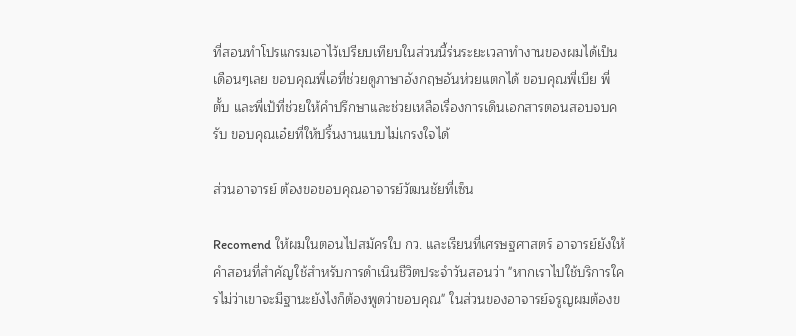ที่สอนทำโปรแกรมเอาไว้เปรียบเทียบในส่วนนี้ร่นระยะเวลาทำงานของผมได้เป็นเดือนๆเลย ขอบคุณพี่เอที่ช่วยดูภาษาอังกฤษอันห่วยแตกได้ ขอบคุณพี่เบีย พี่ตั้บ และพี่เป้ที่ช่วยให้คำปรึกษาและช่วยเหลือเรื่องการเดินเอกสารตอนสอบจบครับ ขอบคุณเอ๋ยที่ให้ปริ้นงานแบบไม่เกรงใจได้

ส่วนอาจารย์ ต้องขอขอบคุณอาจารย์วัฒนชัยที่เซ็น

Recomend ให้ผมในตอนไปสมัครใบ กว. และเรียนที่เศรษฐศาสตร์ อาจารย์ยังให้คำสอนที่สำคัญใช้สำหรับการดำเนินชีวิตประจำวันสอนว่า "หากเราไปใช้บริการใครไม่ว่าเขาจะมีฐานะยังไงก็ต้องพูดว่าขอบคุณ" ในส่วนของอาจารย์จรูญผมต้องข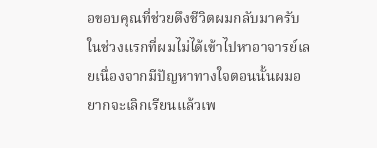อขอบคุณที่ช่วยดึงชีวิตผมกลับมาครับ ในช่วงแรกที่ผมไม่ได้เข้าไปหาอาจารย์เลยเนื่องจากมีปัญหาทางใจตอนนั้นผมอยากจะเลิกเรียนแล้วเพ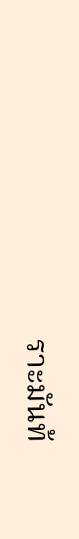ราะมันท้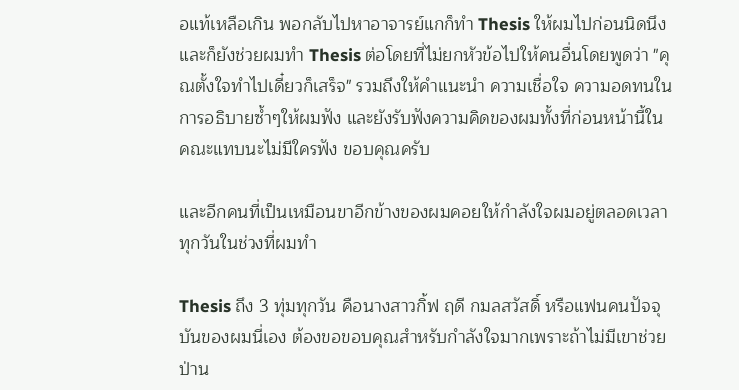อแท้เหลือเกิน พอกลับไปหาอาจารย์แกก็ทำ Thesis ให้ผมไปก่อนนิดนึงและก็ยังช่วยผมทำ Thesis ต่อโดยที่ไม่ยกหัวข้อไปให้คนอื่นโดยพูดว่า "คุณตั้งใจทำไปเดี๋ยวก็เสร็จ" รวมถึงให้คำแนะนำ ความเชื่อใจ ความอดทนในการอธิบายซ้ำๆให้ผมฟัง และยังรับฟังความคิดของผมทั้งที่ก่อนหน้านี้ในคณะแทบนะไม่มีใครฟัง ขอบคุณครับ

และอีกคนที่เป็นเหมือนขาอีกข้างของผมคอยให้กำลังใจผมอยู่ตลอดเวลาทุกวันในช่วงที่ผมทำ

Thesis ถึง 3 ทุ่มทุกวัน คือนางสาวกิ้ฟ ฤดี กมลสวัสดิ์ หรือแฟนคนปัจจุบันของผมนี่เอง ต้องขอขอบคุณสำหรับกำลังใจมากเพราะถ้าไม่มีเขาช่วยป่าน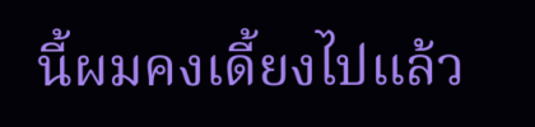นี้ผมคงเดี้ยงไปแล้ว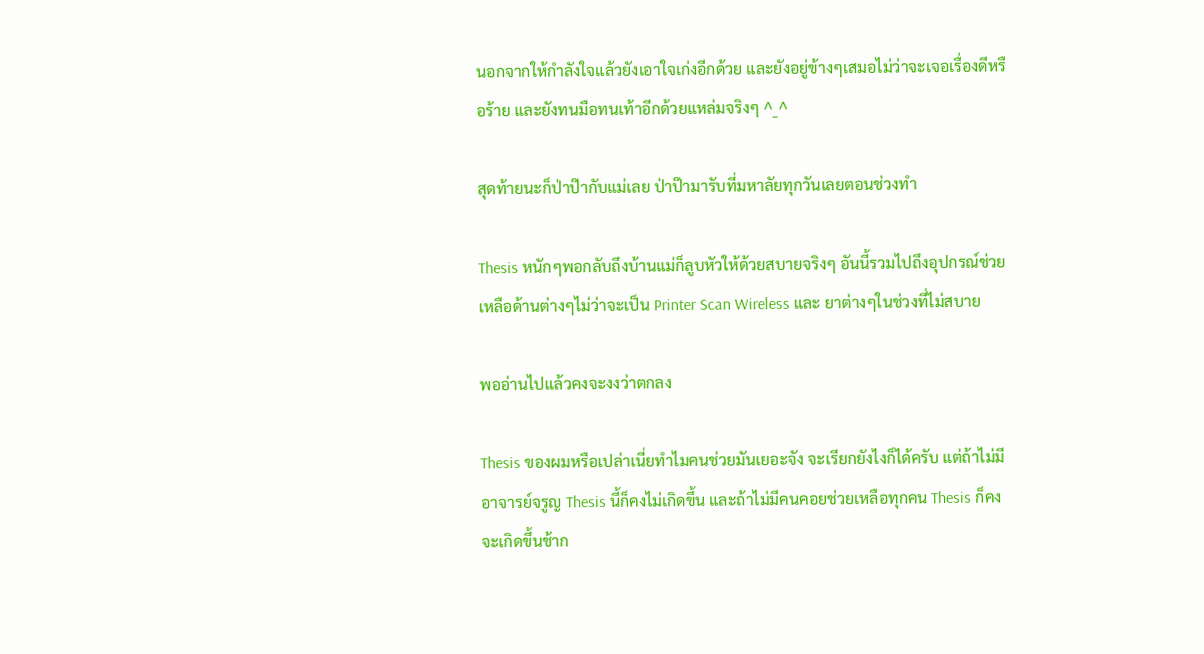นอกจากให้กำลังใจแล้วยังเอาใจเก่งอีกด้วย และยังอยู่ข้างๆเสมอไม่ว่าจะเจอเรื่องดีหรือร้าย และยังทนมือทนเท้าอีกด้วยแหล่มจริงๆ ^_^

สุดท้ายนะก็ป่าป๊ากับแม่เลย ป่าป๊ามารับที่มหาลัยทุกวันเลยตอนช่วงทำ

Thesis หนักๆพอกลับถึงบ้านแม่ก็ลูบหัวให้ด้วยสบายจริงๆ อันนี้รวมไปถึงอุปกรณ์ช่วยเหลือด้านต่างๆไม่ว่าจะเป็น Printer Scan Wireless และ ยาต่างๆในช่วงที่ไม่สบาย

พออ่านไปแล้วคงจะงงว่าตกลง

Thesis ของผมหรือเปล่าเนี่ยทำไมคนช่วยมันเยอะจัง จะเรียกยังไงก็ได้ครับ แต่ถ้าไม่มีอาจารย์จรูญ Thesis นี้ก็คงไม่เกิดขึ้น และถ้าไม่มีคนคอยช่วยเหลือทุกคน Thesis ก็คงจะเกิดขึ้นช้าก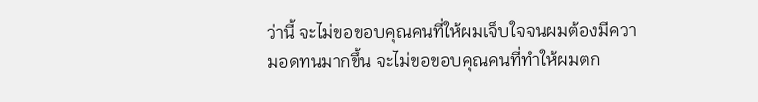ว่านี้ จะไม่ขอขอบคุณคนที่ให้ผมเจ็บใจจนผมต้องมีความอดทนมากขึ้น จะไม่ขอขอบคุณคนที่ทำให้ผมตก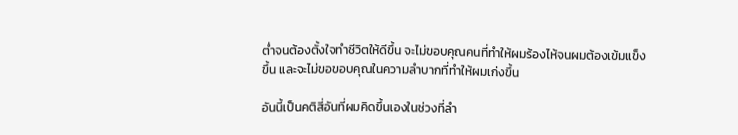ต่ำจนต้องตั้งใจทำชีวิตให้ดีขึ้น จะไม่ขอบคุณคนที่ทำให้ผมร้องไห้จนผมต้องเข้มแข็งขึ้น และจะไม่ขอขอบคุณในความลำบากที่ทำให้ผมเก่งขึ้น

อันนี้เป็นคติสี่อันที่ผมคิดขึ้นเองในช่วงที่ลำ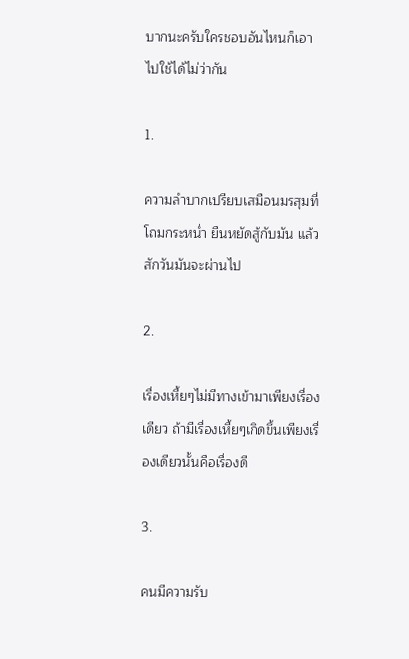บากนะครับใครชอบอันไหนก็เอาไปใช้ได้ไม่ว่ากัน

1.

ความลำบากเปรียบเสมือนมรสุมที่โถมกระหน่ำ ยืนหยัดสู้กับมัน แล้วสักวันมันจะผ่านไป

2.

เรื่องเหี้ยๆไม่มีทางเข้ามาเพียงเรื่องเดียว ถ้ามีเรื่องเหี้ยๆเกิดขึ้นเพียงเรื่องเดียวนั้นคือเรื่องดี

3.

คนมีความรับ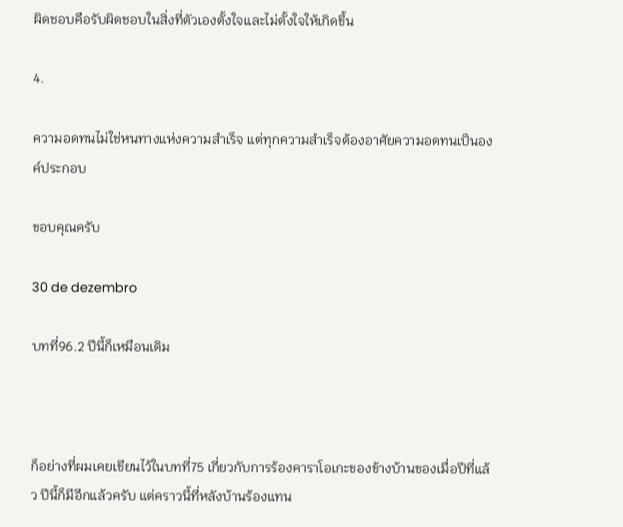ผิดชอบคือรับผิดชอบในสิ่งที่ตัวเองตั้งใจและไม่ตั้งใจให้เกิดขึ้น

4.

ความอดทนไม่ใช่หนทางแห่งความสำเร็จ แต่ทุกความสำเร็จต้องอาศัยความอดทนเป็นองค์ประกอบ

ขอบคุณครับ

30 de dezembro

บทที่96.2 ปีนี้ก็เหมือนเดิม



ก็อย่างที่ผมเคยเขียนไว้ในบทที่75 เกี่ยวกับการร้องคาราโอเกะของข้างบ้านของเมื่อปีที่แล้ว ปีนี้ก็มีอีกแล้วครับ แต่คราวนี้ที่หลังบ้านร้องแทน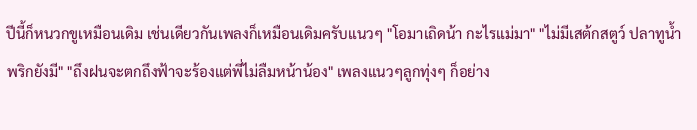ปีนี้ก็หนวกขูเหมือนเดิม เช่นเดียวกันเพลงก็เหมือนเดิมครับแนวๆ "โอมาเถิดน้า กะไรแม่มา" "ไม่มีเสต้กสตูว์ ปลาทูน้ำพริกยังมี" "ถึงฝนจะตกถึงฟ้าจะร้องแต่พี่ไม่ลืมหน้าน้อง" เพลงแนวๆลูกทุ่งๆ ก็อย่าง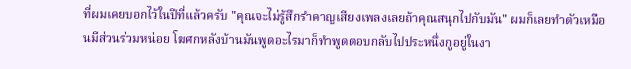ที่ผมเคยบอกไว้ในปีที่แล้วครับ "คุณจะไม่รู้สึกรำคาญเสียงเพลงเลยถ้าคุณสนุกไปกับมัน" ผมก็เลยทำตัวเหมือนมีส่วนร่วมหน่อย โฆศกหลังบ้านมันพูดอะไรมาก็ทำพูดตอบกลับไปประหนึ่งกูอยู่ในงา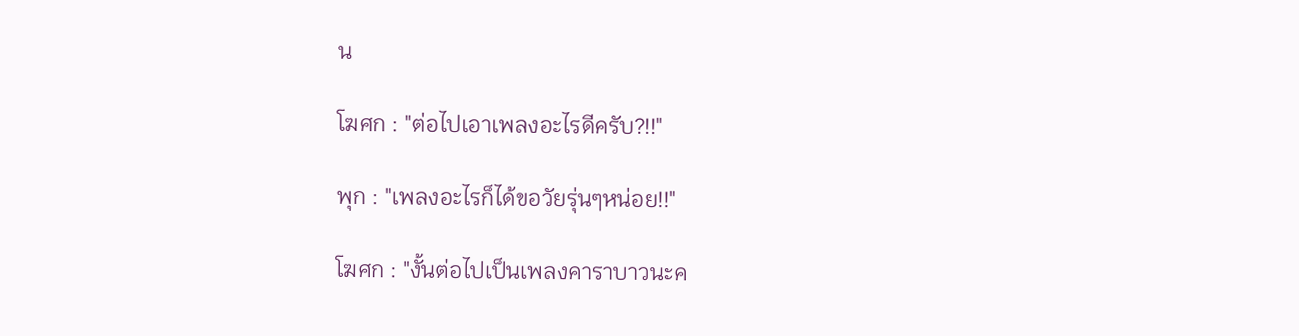น

โฆศก : "ต่อไปเอาเพลงอะไรดีครับ?!!"

พุก : "เพลงอะไรก็ได้ขอวัยรุ่นๆหน่อย!!"

โฆศก : "งั้นต่อไปเป็นเพลงคาราบาวนะค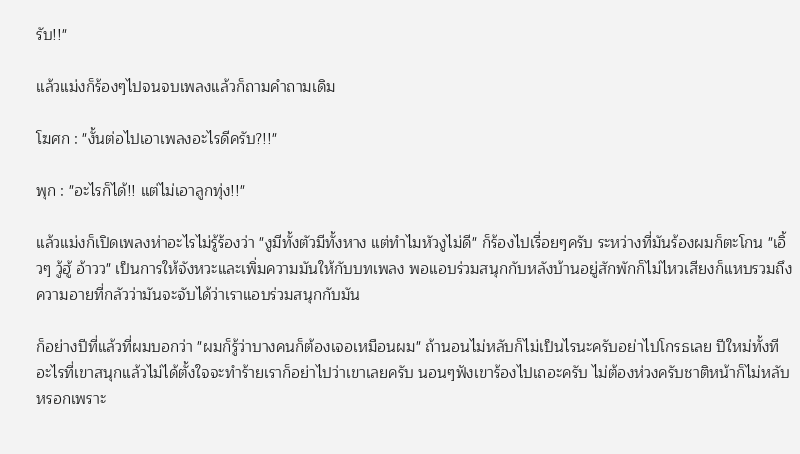รับ!!"

แล้วแม่งก็ร้องๆไปจนจบเพลงแล้วก็ถามคำถามเดิม

โฆศก : "งั้นต่อไปเอาเพลงอะไรดีครับ?!!"

พุก : "อะไรก็ได้!! แต่ไม่เอาลูกทุ่ง!!"

แล้วแม่งก็เปิดเพลงห่าอะไรไม่รู้ร้องว่า "งูมีทั้งตัวมีทั้งหาง แต่ทำไมหัวงูไม่ดี" ก็ร้องไปเรื่อยๆครับ ระหว่างที่มันร้องผมก็ตะโกน "เอิ้วๆ วู้ฮู้ อ้าวว" เป็นการให้จังหวะและเพิ่มความมันให้กับบทเพลง พอแอบร่วมสนุกกับหลังบ้านอยู่สักพักก็ไม่ไหวเสียงก็แหบรวมถึงความอายที่กลัวว่ามันจะจับได้ว่าเราแอบร่วมสนุกกับมัน

ก็อย่างปีที่แล้วที่ผมบอกว่า "ผมก็รู้ว่าบางคนก็ต้องเจอเหมือนผม" ถ้านอนไม่หลับก็ไม่เป็นไรนะครับอย่าไปโกรธเลย ปีใหม่ทั้งทีอะไรที่เขาสนุกแล้วไม่ได้ตั้งใจจะทำร้ายเราก็อย่าไปว่าเขาเลยครับ นอนๆฟังเขาร้องไปเถอะครับ ไม่ต้องห่วงครับชาติหน้าก็ไม่หลับหรอกเพราะ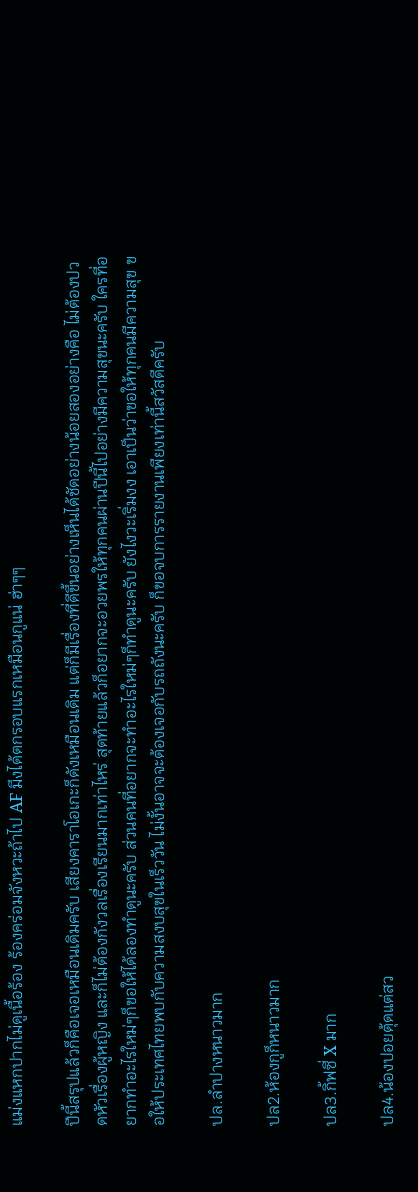แม่งแหกปากไม่ดูเนื้อร้อง ร้องคร่อมจังหวะถ้าไป AF มึงได้ตกรอบแรกเหมือนกูแน่ ฮ่าๆๆ

ปีนี้สรุปแล้วก็คือเจอเหมือนเดิมครับ เสียงคาราโอเกะก็ดังเหมือนเดิม แต่ก็มีเรื่องที่ดีขึ้นอย่างเห็นได้ชัดอย่างน้อยสองอย่างคือ ไม่ต้องปวดหัวเรื่องผู้หญิง และก็ไม่ต้องกังวลเรื่องเรียนมากเท่าไหร่ สุดท้ายแล้วก็อยากจะอวยพรให้ทุกคนผ่านปีนี้ไปอย่างมีความสุขนะครับ ใครที่อยากทำอะไรใหม่ๆก็ขอให้ได้ลองทำดูนะครับ ส่วนคนที่อยากจะทำอะไรใหม่ๆก็ทำดูนะครับ ยังไงวะเริ่มงง เอาเป็นว่าขอให้ทุกคนมีความสุข ขอให้ประเทศไทยพบกับความสงบสุขในเร็ววัน ไม่งั้นอาจจะต้องเจอกับรถถังนะครับ ก็ขอจบการรายงานเพียงเท่านี้สวัสดีครับ

ปล.ลำปางหนาวมาก

ปล2.ห้องกูก็หนาวมาก

ปล3.กิ้ฟซี่ X มาก

ปล4.น้องปอยตุ้ดแต่สว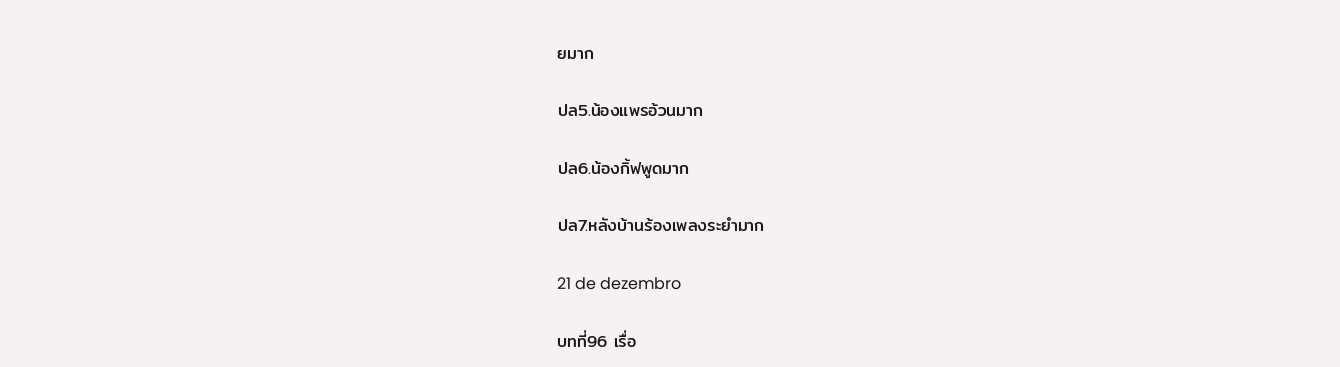ยมาก

ปล5.น้องแพรอ้วนมาก

ปล6.น้องกิ้ฟพูดมาก

ปล7.หลังบ้านร้องเพลงระยำมาก

21 de dezembro

บทที่96 เรื่อ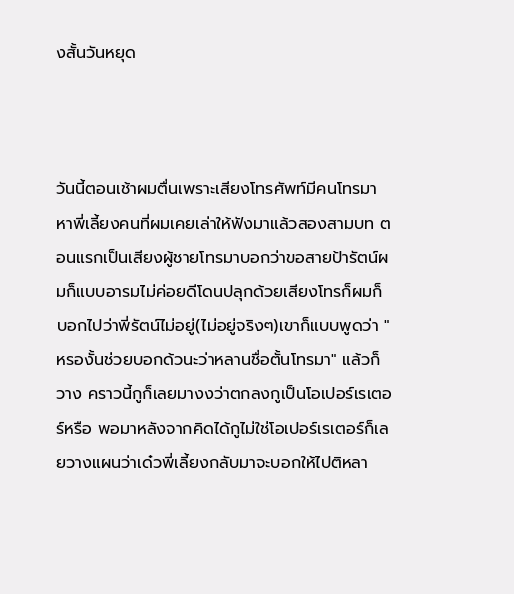งสั้นวันหยุด



วันนี้ตอนเช้าผมตื่นเพราะเสียงโทรศัพท์มีคนโทรมาหาพี่เลี้ยงคนที่ผมเคยเล่าให้ฟังมาแล้วสองสามบท ตอนแรกเป็นเสียงผู้ชายโทรมาบอกว่าขอสายป้ารัตน์ผมก็แบบอารมไม่ค่อยดีโดนปลุกด้วยเสียงโทรก็ผมก็บอกไปว่าพี่รัตน์ไม่อยู่(ไม่อยู่จริงๆ)เขาก็แบบพูดว่า "หรองั้นช่วยบอกด้วนะว่าหลานชื่อตั้นโทรมา" แล้วก็วาง คราวนี้กูก็เลยมางงว่าตกลงกูเป็นโอเปอร์เรเตอร์หรือ พอมาหลังจากคิดได้กูไม่ใช่โอเปอร์เรเตอร์ก็เลยวางแผนว่าเด๋วพี่เลี้ยงกลับมาจะบอกให้ไปติหลา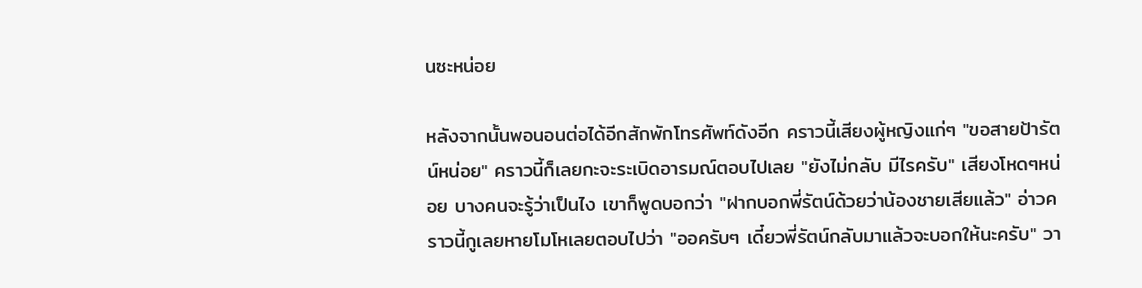นซะหน่อย

หลังจากนั้นพอนอนต่อได้อีกสักพักโทรศัพท์ดังอีก คราวนี้เสียงผู้หญิงแก่ๆ "ขอสายป้ารัตน์หน่อย" คราวนี้ก็เลยกะจะระเบิดอารมณ์ตอบไปเลย "ยังไม่กลับ มีไรครับ" เสียงโหดๆหน่อย บางคนจะรู้ว่าเป็นไง เขาก็พูดบอกว่า "ฝากบอกพี่รัตน์ด้วยว่าน้องชายเสียแล้ว" อ่าวคราวนี้กูเลยหายโมโหเลยตอบไปว่า "ออครับๆ เดี๋ยวพี่รัตน์กลับมาแล้วจะบอกให้นะครับ" วา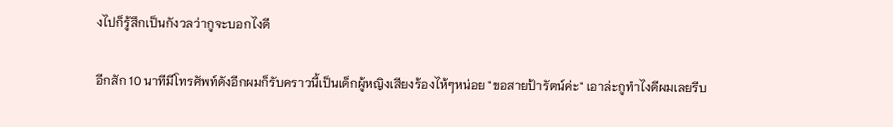งไปก็รู้สึกเป็นกังวลว่ากูจะบอกไงดี

อีกสัก 10 นาทีมีโทรศัพท์ดังอีกผมก็รับคราวนี้เป็นเด็กผู้หญิงเสียงร้องไห้ๆหน่อย "ขอสายป้ารัตน์ค่ะ" เอาล่ะกูทำไงดีผมเลยรีบ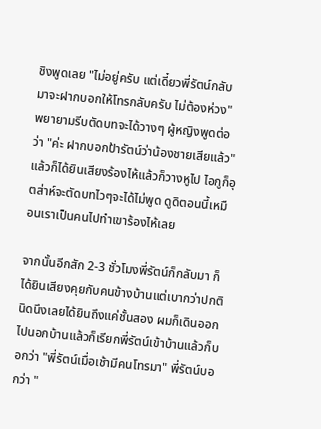ชิงพูดเลย "ไม่อยู่ครับ แต่เดี๋ยวพี่รัตน์กลับมาจะฝากบอกให้โทรกลับครับ ไม่ต้องห่วง" พยายามรีบตัดบทจะได้วางๆ ผู้หญิงพูดต่อว่า "ค่ะ ฝากบอกป้ารัตน์ว่าน้องชายเสียแล้ว" แล้วก็ได้ยินเสียงร้องไห้แล้วก็วางหูไป ไอกูก็อุตส่าห์จะตัดบทไวๆจะได้ไม่พูด ดูดิตอนนี้เหมือนเราเป็นคนไปทำเขาร้องไห้เลย

จากนั้นอีกสัก 2-3 ชั่วโมงพี่รัตน์ก็กลับมา ก็ได้ยินเสียงคุยกับคนข้างบ้านแต่เบากว่าปกตินิดนึงเลยได้ยินถึงแค่ชั้นสอง ผมก็เดินออกไปนอกบ้านแล้วก็เรียกพี่รัตน์เข้าบ้านแล้วก็บอกว่า "พี่รัตน์เมื่อเช้ามีคนโทรมา" พี่รัตน์บอกว่า "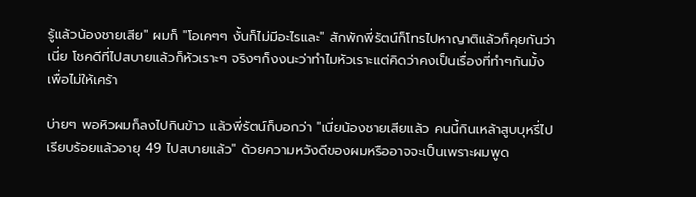รู้แล้วน้องชายเสีย" ผมก็ "โอเคๆๆ งั้นก็ไม่มีอะไรและ" สักพักพี่รัตน์ก็โทรไปหาญาติแล้วก็คุยกันว่าเนี่ย โชคดีที่ไปสบายแล้วก็หัวเราะๆ จริงๆก็งงนะว่าทำไมหัวเราะแต่คิดว่าคงเป็นเรื่องที่ทำๆกันมั้งเพื่อไม่ให้เศร้า

บ่ายๆ พอหิวผมก็ลงไปกินข้าว แล้วพี่รัตน์ก็บอกว่า "เนี่ยน้องชายเสียแล้ว คนนี้กินเหล้าสูบบุหรี่ไปเรียบร้อยแล้วอายุ 49 ไปสบายแล้ว" ด้วยความหวังดีของผมหรืออาจจะเป็นเพราะผมพูด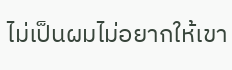ไม่เป็นผมไม่อยากให้เขา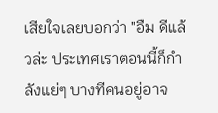เสียใจเลยบอกว่า "อืม ดีแล้วล่ะ ประเทศเราตอนนี้ก็กำลังแย่ๆ บางทีคนอยู่อาจ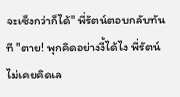จะเซ็งกว่าก็ได้" พี่รัตน์ตอบกลับทันที "ตาย! พุกคิดอย่างงี้ได้ไง พี่รัตน์ไม่เคยคิดเล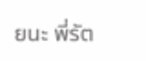ยนะ พี่รัต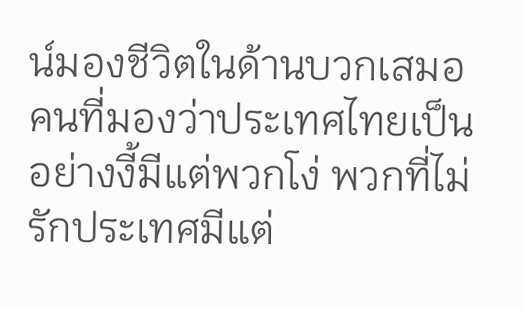น์มองชีวิตในด้านบวกเสมอ คนที่มองว่าประเทศไทยเป็นอย่างงี้มีแต่พวกโง่ พวกที่ไม่รักประเทศมีแต่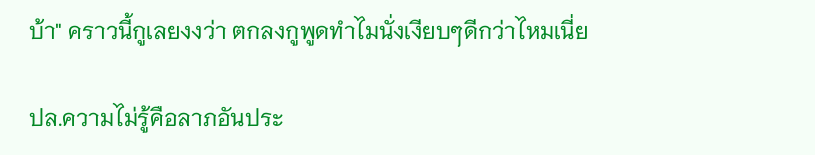บ้า" คราวนี้กูเลยงงว่า ตกลงกูพูดทำไมนั่งเงียบๆดีกว่าไหมเนี่ย

ปล.ความไม่รู้คือลาภอันประ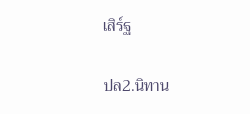เสิร์ฐ

ปล2.นิทาน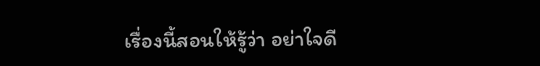เรื่องนี้สอนให้รู้ว่า อย่าใจดี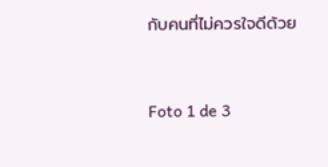กับคนที่ไม่ควรใจดีด้วย


Foto 1 de 3